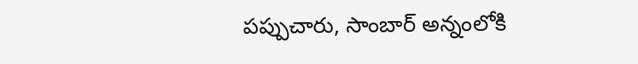పప్పుచారు, సాంబార్ అన్నంలోకి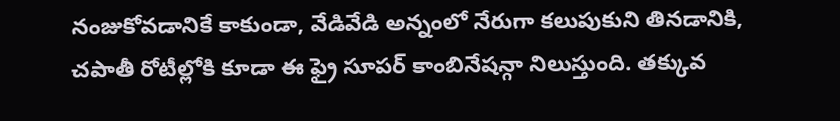నంజుకోవడానికే కాకుండా, వేడివేడి అన్నంలో నేరుగా కలుపుకుని తినడానికి, చపాతీ రోటీల్లోకి కూడా ఈ ఫ్రై సూపర్ కాంబినేషన్గా నిలుస్తుంది. తక్కువ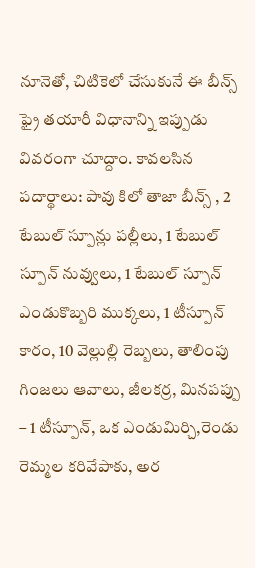నూనెతో, చిటికెలో చేసుకునే ఈ బీన్స్ ఫ్రై తయారీ విధానాన్ని ఇప్పుడు వివరంగా చూద్దాం. కావలసిన పదార్థాలు: పావు కిలో తాజా బీన్స్ , 2 టేబుల్ స్పూన్లు పల్లీలు, 1 టేబుల్ స్పూన్ నువ్వులు, 1 టేబుల్ స్పూన్ ఎండుకొబ్బరి ముక్కలు, 1 టీస్పూన్ కారం, 10 వెల్లుల్లి రెబ్బలు, తాలింపు గింజలు ఆవాలు, జీలకర్ర, మినపప్పు – 1 టీస్పూన్, ఒక ఎండుమిర్చి,రెండు రెమ్మల కరివేపాకు, అర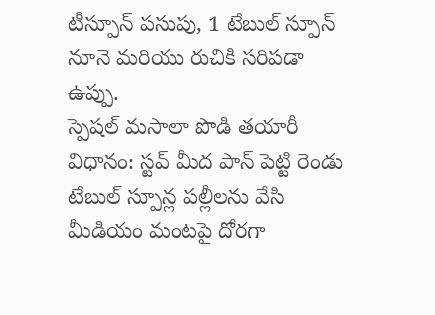టీస్పూన్ పసుపు, 1 టేబుల్ స్పూన్ నూనె మరియు రుచికి సరిపడా ఉప్పు.
స్పెషల్ మసాలా పొడి తయారీ విధానం: స్టవ్ మీద పాన్ పెట్టి రెండు టేబుల్ స్పూన్ల పల్లీలను వేసి మీడియం మంటపై దోరగా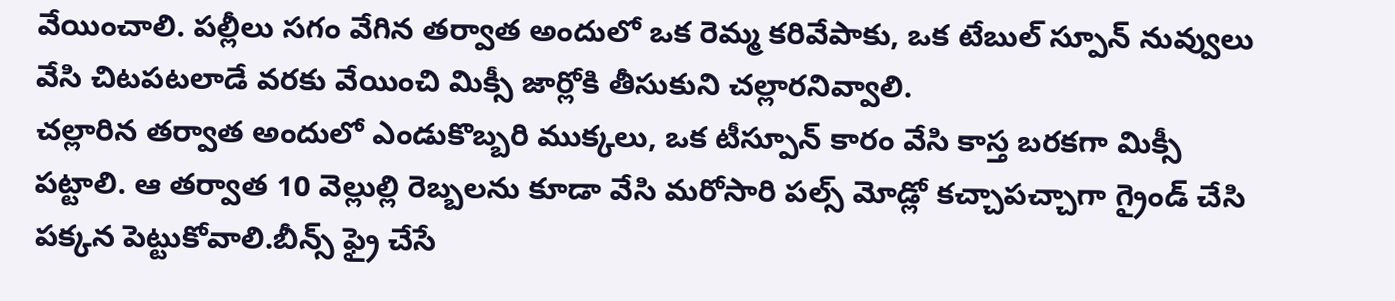వేయించాలి. పల్లీలు సగం వేగిన తర్వాత అందులో ఒక రెమ్మ కరివేపాకు, ఒక టేబుల్ స్పూన్ నువ్వులు వేసి చిటపటలాడే వరకు వేయించి మిక్సీ జార్లోకి తీసుకుని చల్లారనివ్వాలి.
చల్లారిన తర్వాత అందులో ఎండుకొబ్బరి ముక్కలు, ఒక టీస్పూన్ కారం వేసి కాస్త బరకగా మిక్సీ పట్టాలి. ఆ తర్వాత 10 వెల్లుల్లి రెబ్బలను కూడా వేసి మరోసారి పల్స్ మోడ్లో కచ్చాపచ్చాగా గ్రైండ్ చేసి పక్కన పెట్టుకోవాలి.బీన్స్ ఫ్రై చేసే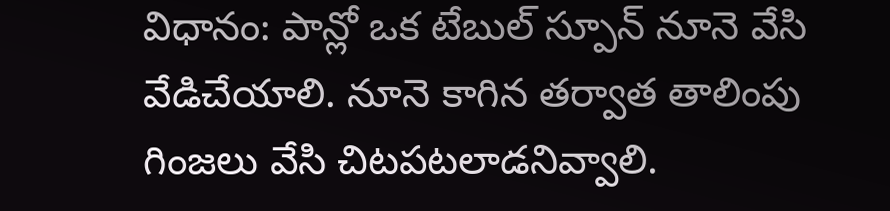విధానం: పాన్లో ఒక టేబుల్ స్పూన్ నూనె వేసి వేడిచేయాలి. నూనె కాగిన తర్వాత తాలింపు గింజలు వేసి చిటపటలాడనివ్వాలి.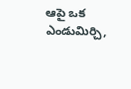ఆపై ఒక ఎండుమిర్చి,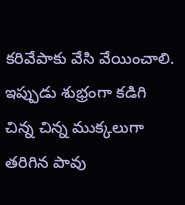కరివేపాకు వేసి వేయించాలి.
ఇప్పుడు శుభ్రంగా కడిగి చిన్న చిన్న ముక్కలుగా తరిగిన పావు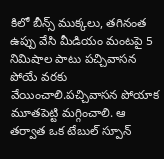కిలో బీన్స్ ముక్కలు, తగినంత ఉప్పు వేసి మీడియం మంటపై 5 నిమిషాల పాటు పచ్చివాసన పోయే వరకు వేయించాలి.పచ్చివాసన పోయాక మూతపెట్టి మగ్గించాలి. ఆ తర్వాత ఒక టేబుల్ స్పూన్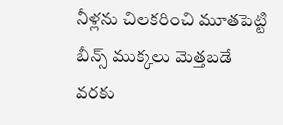నీళ్లను చిలకరించి మూతపెట్టి బీన్స్ ముక్కలు మెత్తబడే వరకు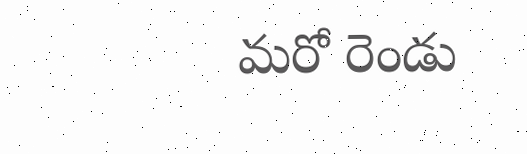మరో రెండు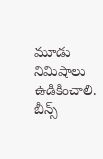మూడు నిమిషాలు ఉడికించాలి.
బీన్స్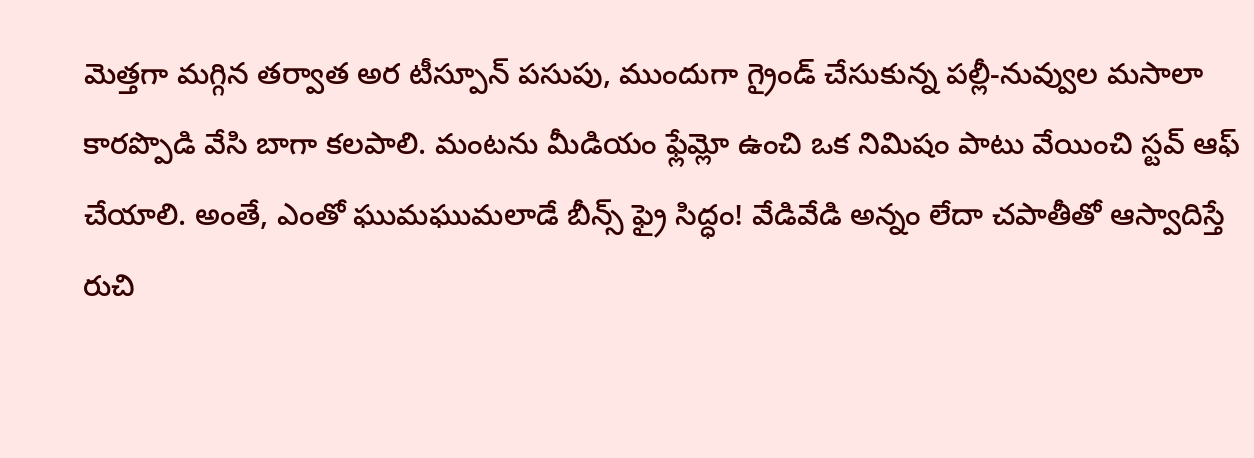మెత్తగా మగ్గిన తర్వాత అర టీస్పూన్ పసుపు, ముందుగా గ్రైండ్ చేసుకున్న పల్లీ-నువ్వుల మసాలా కారప్పొడి వేసి బాగా కలపాలి. మంటను మీడియం ఫ్లేమ్లో ఉంచి ఒక నిమిషం పాటు వేయించి స్టవ్ ఆఫ్ చేయాలి. అంతే, ఎంతో ఘుమఘుమలాడే బీన్స్ ఫ్రై సిద్ధం! వేడివేడి అన్నం లేదా చపాతీతో ఆస్వాదిస్తే రుచి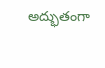అద్భుతంగా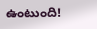ఉంటుంది!